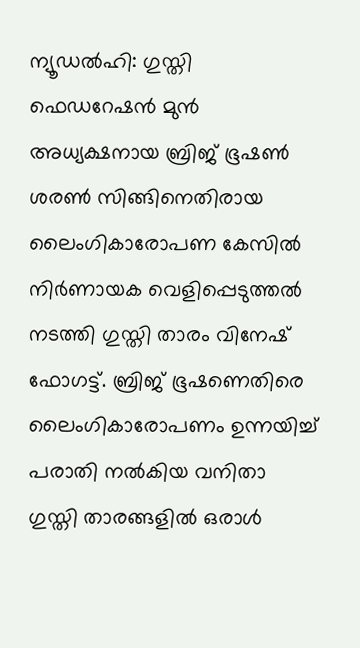ന്യൂഡൽഹി: ഗുസ്തി ഫെഡറേഷൻ മുൻ അധ്യക്ഷനായ ബ്രിജ് ഭൂഷൺ ശരൺ സിങ്ങിനെതിരായ ലൈംഗികാരോപണ കേസിൽ നിർണായക വെളിപ്പെടുത്തൽ നടത്തി ഗുസ്തി താരം വിനേഷ് ഫോഗട്ട്. ബ്രിജ് ഭൂഷണെതിരെ ലൈംഗികാരോപണം ഉന്നയിച്ച് പരാതി നൽകിയ വനിതാ ഗുസ്തി താരങ്ങളിൽ ഒരാൾ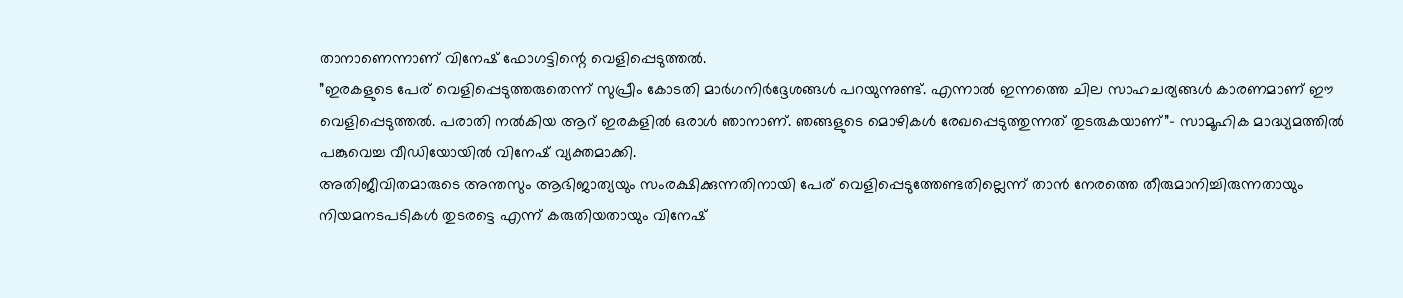താനാണെന്നാണ് വിനേഷ് ഫോഗട്ടിന്റെ വെളിപ്പെടുത്തൽ.
”ഇരകളുടെ പേര് വെളിപ്പെടുത്തരുതെന്ന് സുപ്രീം കോടതി മാർഗനിർദ്ദേശങ്ങൾ പറയുന്നുണ്ട്. എന്നാൽ ഇന്നത്തെ ചില സാഹചര്യങ്ങൾ കാരണമാണ് ഈ വെളിപ്പെടുത്തൽ. പരാതി നൽകിയ ആറ് ഇരകളിൽ ഒരാൾ ഞാനാണ്. ഞങ്ങളുടെ മൊഴികൾ രേഖപ്പെടുത്തുന്നത് തുടരുകയാണ്”- സാമൂഹിക മാദ്ധ്യമത്തിൽ പങ്കുവെച്ച വീഡിയോയിൽ വിനേഷ് വ്യക്തമാക്കി.
അതിജീവിതമാരുടെ അന്തസും ആഭിജാത്യയും സംരക്ഷിക്കുന്നതിനായി പേര് വെളിപ്പെടുത്തേണ്ടതില്ലെന്ന് താൻ നേരത്തെ തീരുമാനിച്ചിരുന്നതായും നിയമനടപടികൾ തുടരട്ടെ എന്ന് കരുതിയതായും വിനേഷ്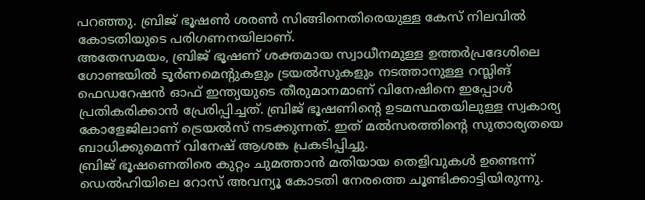പറഞ്ഞു. ബ്രിജ് ഭൂഷൺ ശരൺ സിങ്ങിനെതിരെയുള്ള കേസ് നിലവിൽ കോടതിയുടെ പരിഗണനയിലാണ്.
അതേസമയം, ബ്രിജ് ഭൂഷണ് ശക്തമായ സ്വാധീനമുള്ള ഉത്തർപ്രദേശിലെ ഗോണ്ടയിൽ ടൂർണമെന്റുകളും ട്രയൽസുകളും നടത്താനുള്ള റസ്ലിങ് ഫെഡറേഷൻ ഓഫ് ഇന്ത്യയുടെ തീരുമാനമാണ് വിനേഷിനെ ഇപ്പോൾ പ്രതികരിക്കാൻ പ്രേരിപ്പിച്ചത്. ബ്രിജ് ഭൂഷണിന്റെ ഉടമസ്ഥതയിലുള്ള സ്വകാര്യ കോളേജിലാണ് ട്രെയൽസ് നടക്കുന്നത്. ഇത് മൽസരത്തിന്റെ സുതാര്യതയെ ബാധിക്കുമെന്ന് വിനേഷ് ആശങ്ക പ്രകടിപ്പിച്ചു.
ബ്രിജ് ഭൂഷണെതിരെ കുറ്റം ചുമത്താൻ മതിയായ തെളിവുകൾ ഉണ്ടെന്ന് ഡെൽഹിയിലെ റോസ് അവന്യൂ കോടതി നേരത്തെ ചൂണ്ടിക്കാട്ടിയിരുന്നു.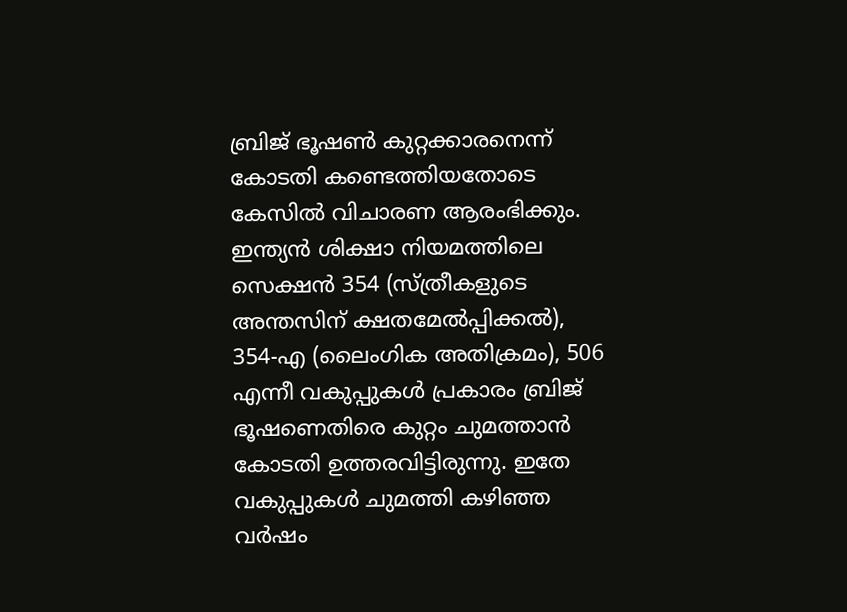ബ്രിജ് ഭൂഷൺ കുറ്റക്കാരനെന്ന് കോടതി കണ്ടെത്തിയതോടെ കേസിൽ വിചാരണ ആരംഭിക്കും.
ഇന്ത്യൻ ശിക്ഷാ നിയമത്തിലെ സെക്ഷൻ 354 (സ്ത്രീകളുടെ അന്തസിന് ക്ഷതമേൽപ്പിക്കൽ), 354-എ (ലൈംഗിക അതിക്രമം), 506 എന്നീ വകുപ്പുകൾ പ്രകാരം ബ്രിജ് ഭൂഷണെതിരെ കുറ്റം ചുമത്താൻ കോടതി ഉത്തരവിട്ടിരുന്നു. ഇതേ വകുപ്പുകൾ ചുമത്തി കഴിഞ്ഞ വർഷം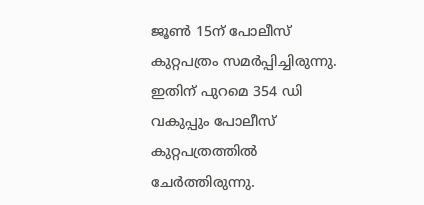ജൂൺ 15ന് പോലീസ് കുറ്റപത്രം സമർപ്പിച്ചിരുന്നു. ഇതിന് പുറമെ 354 ഡി വകുപ്പും പോലീസ് കുറ്റപത്രത്തിൽ ചേർത്തിരുന്നു.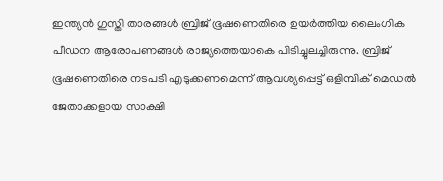ഇന്ത്യൻ ഗുസ്തി താരങ്ങൾ ബ്രിജ് ഭൂഷണെതിരെ ഉയർത്തിയ ലൈംഗിക പീഡന ആരോപണങ്ങൾ രാജ്യത്തെയാകെ പിടിച്ചുലച്ചിരുന്നു. ബ്രിജ് ഭൂഷണെതിരെ നടപടി എടുക്കണമെന്ന് ആവശ്യപ്പെട്ട് ഒളിമ്പിക് മെഡൽ ജേതാക്കളായ സാക്ഷി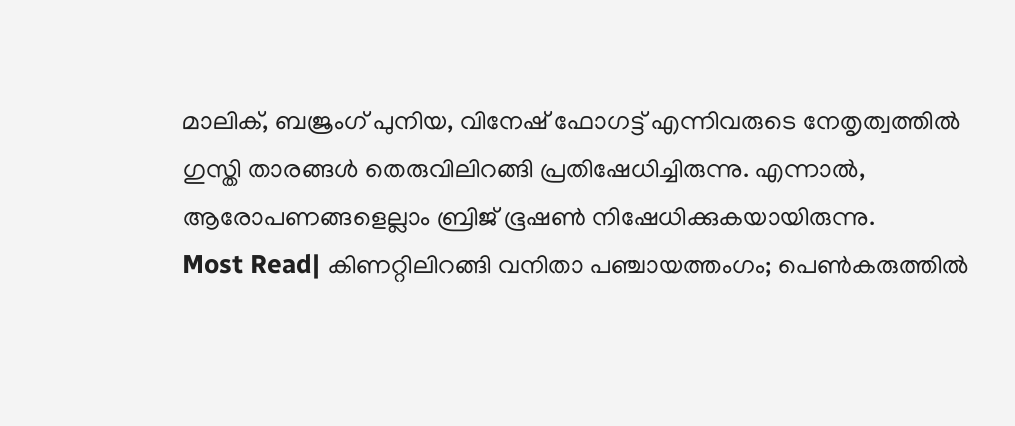മാലിക്, ബജ്രംഗ് പുനിയ, വിനേഷ് ഫോഗട്ട് എന്നിവരുടെ നേതൃത്വത്തിൽ ഗുസ്തി താരങ്ങൾ തെരുവിലിറങ്ങി പ്രതിഷേധിച്ചിരുന്നു. എന്നാൽ, ആരോപണങ്ങളെല്ലാം ബ്രിജ് ഭൂഷൺ നിഷേധിക്കുകയായിരുന്നു.
Most Read| കിണറ്റിലിറങ്ങി വനിതാ പഞ്ചായത്തംഗം; പെൺകരുത്തിൽ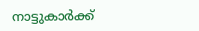നാട്ടുകാർക്ക്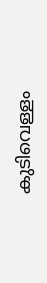കുടിവെള്ളം